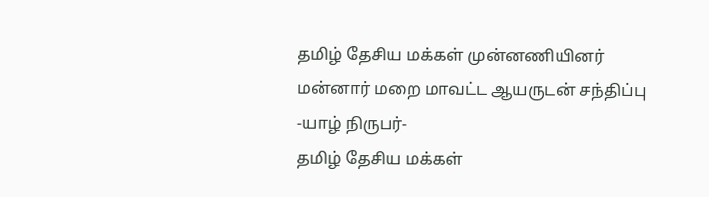தமிழ் தேசிய மக்கள் முன்னணியினர் மன்னார் மறை மாவட்ட ஆயருடன் சந்திப்பு
-யாழ் நிருபர்-
தமிழ் தேசிய மக்கள்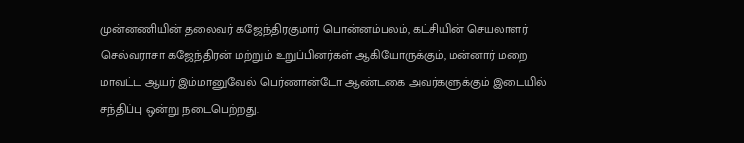முன்னணியின் தலைவர் கஜேந்திரகுமார் பொன்னம்பலம், கட்சியின் செயலாளர் செல்வராசா கஜேந்திரன் மற்றும் உறுப்பினர்கள் ஆகியோருக்கும், மன்னார் மறை மாவட்ட ஆயர் இம்மானுவேல் பெர்ணான்டோ ஆண்டகை அவர்களுக்கும் இடையில் சந்திப்பு ஒன்று நடைபெற்றது.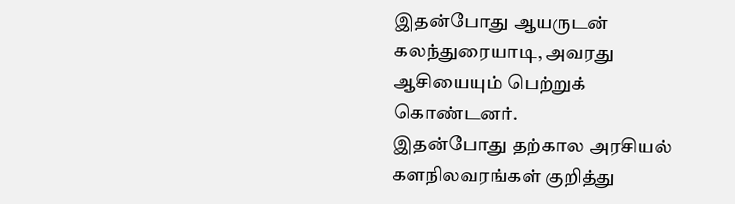இதன்போது ஆயருடன் கலந்துரையாடி, அவரது ஆசியையும் பெற்றுக் கொண்டனர்.
இதன்போது தற்கால அரசியல் களநிலவரங்கள் குறித்து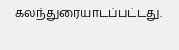கலந்துரையாடப்பட்டது.